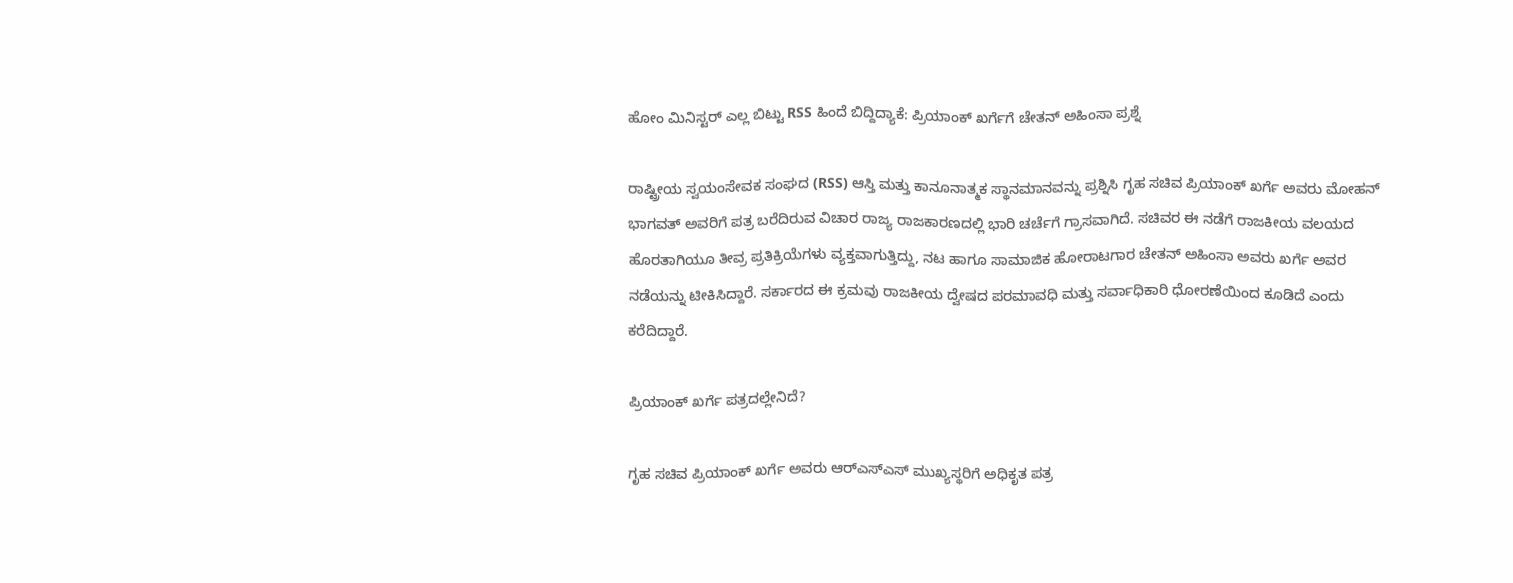ಹೋಂ ಮಿನಿಸ್ಟರ್ ಎಲ್ಲ ಬಿಟ್ಟು RSS ಹಿಂದೆ ಬಿದ್ದಿದ್ಯಾಕೆ: ಪ್ರಿಯಾಂಕ್ ಖರ್ಗೆಗೆ ಚೇತನ್ ಅಹಿಂಸಾ ಪ್ರಶ್ನೆ

ರಾಷ್ಟ್ರೀಯ ಸ್ವಯಂಸೇವಕ ಸಂಘದ (RSS) ಆಸ್ತಿ ಮತ್ತು ಕಾನೂನಾತ್ಮಕ ಸ್ಥಾನಮಾನವನ್ನು ಪ್ರಶ್ನಿಸಿ ಗೃಹ ಸಚಿವ ಪ್ರಿಯಾಂಕ್ ಖರ್ಗೆ ಅವರು ಮೋಹನ್ ಭಾಗವತ್ ಅವರಿಗೆ ಪತ್ರ ಬರೆದಿರುವ ವಿಚಾರ ರಾಜ್ಯ ರಾಜಕಾರಣದಲ್ಲಿ ಭಾರಿ ಚರ್ಚೆಗೆ ಗ್ರಾಸವಾಗಿದೆ. ಸಚಿವರ ಈ ನಡೆಗೆ ರಾಜಕೀಯ ವಲಯದ ಹೊರತಾಗಿಯೂ ತೀವ್ರ ಪ್ರತಿಕ್ರಿಯೆಗಳು ವ್ಯಕ್ತವಾಗುತ್ತಿದ್ದು, ನಟ ಹಾಗೂ ಸಾಮಾಜಿಕ ಹೋರಾಟಗಾರ ಚೇತನ್ ಅಹಿಂಸಾ ಅವರು ಖರ್ಗೆ ಅವರ ನಡೆಯನ್ನು ಟೀಕಿಸಿದ್ದಾರೆ. ಸರ್ಕಾರದ ಈ ಕ್ರಮವು ರಾಜಕೀಯ ದ್ವೇಷದ ಪರಮಾವಧಿ ಮತ್ತು ಸರ್ವಾಧಿಕಾರಿ ಧೋರಣೆಯಿಂದ ಕೂಡಿದೆ ಎಂದು ಕರೆದಿದ್ದಾರೆ.

ಪ್ರಿಯಾಂಕ್ ಖರ್ಗೆ ಪತ್ರದಲ್ಲೇನಿದೆ?

ಗೃಹ ಸಚಿವ ಪ್ರಿಯಾಂಕ್ ಖರ್ಗೆ ಅವರು ಆರ್‌ಎಸ್‌ಎಸ್ ಮುಖ್ಯಸ್ಥರಿಗೆ ಅಧಿಕೃತ ಪತ್ರ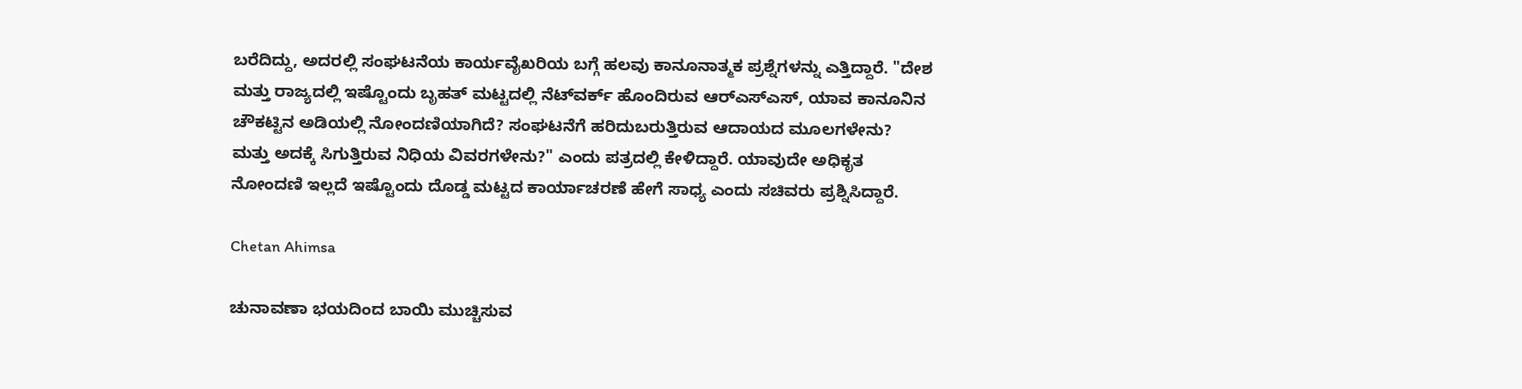ಬರೆದಿದ್ದು, ಅದರಲ್ಲಿ ಸಂಘಟನೆಯ ಕಾರ್ಯವೈಖರಿಯ ಬಗ್ಗೆ ಹಲವು ಕಾನೂನಾತ್ಮಕ ಪ್ರಶ್ನೆಗಳನ್ನು ಎತ್ತಿದ್ದಾರೆ. "ದೇಶ ಮತ್ತು ರಾಜ್ಯದಲ್ಲಿ ಇಷ್ಟೊಂದು ಬೃಹತ್ ಮಟ್ಟದಲ್ಲಿ ನೆಟ್‌ವರ್ಕ್ ಹೊಂದಿರುವ ಆರ್‌ಎಸ್‌ಎಸ್, ಯಾವ ಕಾನೂನಿನ ಚೌಕಟ್ಟಿನ ಅಡಿಯಲ್ಲಿ ನೋಂದಣಿಯಾಗಿದೆ? ಸಂಘಟನೆಗೆ ಹರಿದುಬರುತ್ತಿರುವ ಆದಾಯದ ಮೂಲಗಳೇನು? ಮತ್ತು ಅದಕ್ಕೆ ಸಿಗುತ್ತಿರುವ ನಿಧಿಯ ವಿವರಗಳೇನು?" ಎಂದು ಪತ್ರದಲ್ಲಿ ಕೇಳಿದ್ದಾರೆ. ಯಾವುದೇ ಅಧಿಕೃತ ನೋಂದಣಿ ಇಲ್ಲದೆ ಇಷ್ಟೊಂದು ದೊಡ್ಡ ಮಟ್ಟದ ಕಾರ್ಯಾಚರಣೆ ಹೇಗೆ ಸಾಧ್ಯ ಎಂದು ಸಚಿವರು ಪ್ರಶ್ನಿಸಿದ್ದಾರೆ.

Chetan Ahimsa

ಚುನಾವಣಾ ಭಯದಿಂದ ಬಾಯಿ ಮುಚ್ಚಿಸುವ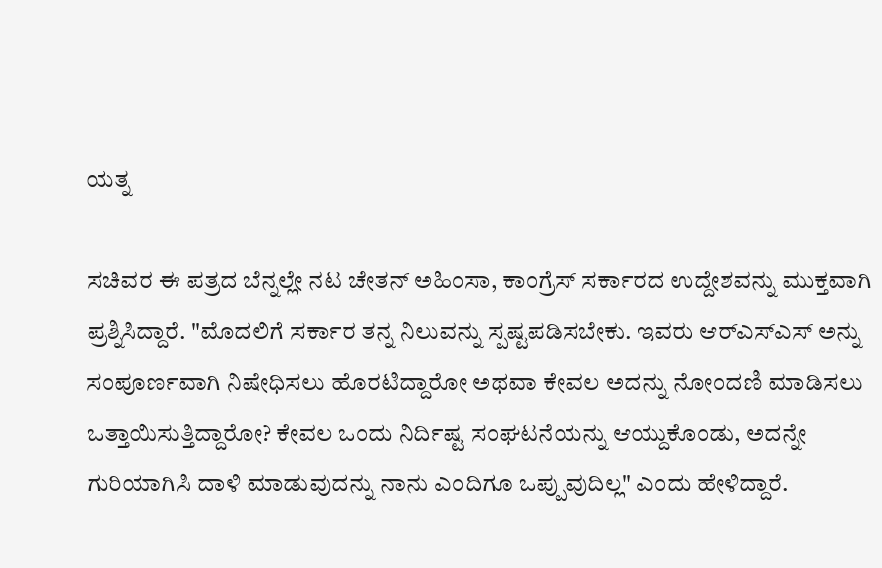ಯತ್ನ

ಸಚಿವರ ಈ ಪತ್ರದ ಬೆನ್ನಲ್ಲೇ ನಟ ಚೇತನ್ ಅಹಿಂಸಾ, ಕಾಂಗ್ರೆಸ್ ಸರ್ಕಾರದ ಉದ್ದೇಶವನ್ನು ಮುಕ್ತವಾಗಿ ಪ್ರಶ್ನಿಸಿದ್ದಾರೆ. "ಮೊದಲಿಗೆ ಸರ್ಕಾರ ತನ್ನ ನಿಲುವನ್ನು ಸ್ಪಷ್ಟಪಡಿಸಬೇಕು. ಇವರು ಆರ್‌ಎಸ್‌ಎಸ್ ಅನ್ನು ಸಂಪೂರ್ಣವಾಗಿ ನಿಷೇಧಿಸಲು ಹೊರಟಿದ್ದಾರೋ ಅಥವಾ ಕೇವಲ ಅದನ್ನು ನೋಂದಣಿ ಮಾಡಿಸಲು ಒತ್ತಾಯಿಸುತ್ತಿದ್ದಾರೋ? ಕೇವಲ ಒಂದು ನಿರ್ದಿಷ್ಟ ಸಂಘಟನೆಯನ್ನು ಆಯ್ದುಕೊಂಡು, ಅದನ್ನೇ ಗುರಿಯಾಗಿಸಿ ದಾಳಿ ಮಾಡುವುದನ್ನು ನಾನು ಎಂದಿಗೂ ಒಪ್ಪುವುದಿಲ್ಲ" ಎಂದು ಹೇಳಿದ್ದಾರೆ.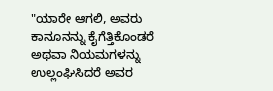"ಯಾರೇ ಆಗಲಿ, ಅವರು ಕಾನೂನನ್ನು ಕೈಗೆತ್ತಿಕೊಂಡರೆ ಅಥವಾ ನಿಯಮಗಳನ್ನು ಉಲ್ಲಂಘಿಸಿದರೆ ಅವರ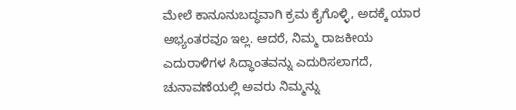ಮೇಲೆ ಕಾನೂನುಬದ್ಧವಾಗಿ ಕ್ರಮ ಕೈಗೊಳ್ಳಿ, ಅದಕ್ಕೆ ಯಾರ ಅಭ್ಯಂತರವೂ ಇಲ್ಲ. ಆದರೆ, ನಿಮ್ಮ ರಾಜಕೀಯ ಎದುರಾಳಿಗಳ ಸಿದ್ಧಾಂತವನ್ನು ಎದುರಿಸಲಾಗದೆ, ಚುನಾವಣೆಯಲ್ಲಿ ಅವರು ನಿಮ್ಮನ್ನು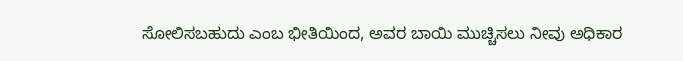ಸೋಲಿಸಬಹುದು ಎಂಬ ಭೀತಿಯಿಂದ, ಅವರ ಬಾಯಿ ಮುಚ್ಚಿಸಲು ನೀವು ಅಧಿಕಾರ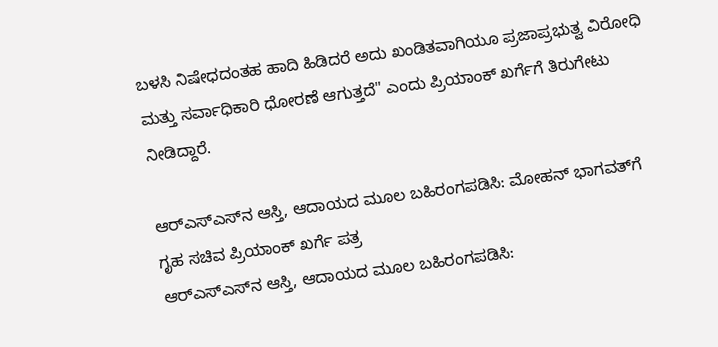ಬಳಸಿ ನಿಷೇಧದಂತಹ ಹಾದಿ ಹಿಡಿದರೆ ಅದು ಖಂಡಿತವಾಗಿಯೂ ಪ್ರಜಾಪ್ರಭುತ್ವ ವಿರೋಧಿ ಮತ್ತು ಸರ್ವಾಧಿಕಾರಿ ಧೋರಣೆ ಆಗುತ್ತದೆ" ಎಂದು ಪ್ರಿಯಾಂಕ್ ಖರ್ಗೆಗೆ ತಿರುಗೇಟು ನೀಡಿದ್ದಾರೆ.

ಆರ್‌ಎಸ್‌ಎಸ್‌ನ ಆಸ್ತಿ, ಆದಾಯದ ಮೂಲ ಬಹಿರಂಗಪಡಿಸಿ: ಮೋಹನ್ ಭಾಗವತ್‌ಗೆ ಗೃಹ ಸಚಿವ ಪ್ರಿಯಾಂಕ್ ಖರ್ಗೆ ಪತ್ರ
ಆರ್‌ಎಸ್‌ಎಸ್‌ನ ಆಸ್ತಿ, ಆದಾಯದ ಮೂಲ ಬಹಿರಂಗಪಡಿಸಿ: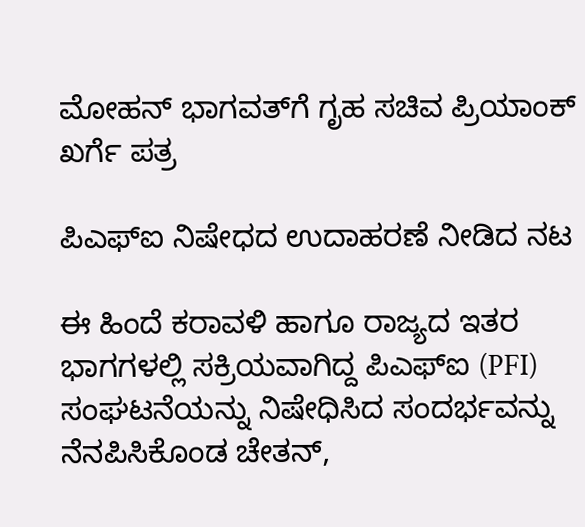ಮೋಹನ್ ಭಾಗವತ್‌ಗೆ ಗೃಹ ಸಚಿವ ಪ್ರಿಯಾಂಕ್ ಖರ್ಗೆ ಪತ್ರ

ಪಿಎಫ್‌ಐ ನಿಷೇಧದ ಉದಾಹರಣೆ ನೀಡಿದ ನಟ

ಈ ಹಿಂದೆ ಕರಾವಳಿ ಹಾಗೂ ರಾಜ್ಯದ ಇತರ ಭಾಗಗಳಲ್ಲಿ ಸಕ್ರಿಯವಾಗಿದ್ದ ಪಿಎಫ್‌ಐ (PFI) ಸಂಘಟನೆಯನ್ನು ನಿಷೇಧಿಸಿದ ಸಂದರ್ಭವನ್ನು ನೆನಪಿಸಿಕೊಂಡ ಚೇತನ್,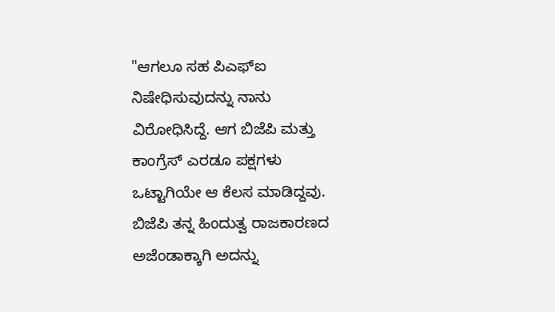"ಆಗಲೂ ಸಹ ಪಿಎಫ್‌ಐ ನಿಷೇಧಿಸುವುದನ್ನು ನಾನು ವಿರೋಧಿಸಿದ್ದೆ. ಆಗ ಬಿಜೆಪಿ ಮತ್ತು ಕಾಂಗ್ರೆಸ್ ಎರಡೂ ಪಕ್ಷಗಳು ಒಟ್ಟಾಗಿಯೇ ಆ ಕೆಲಸ ಮಾಡಿದ್ದವು. ಬಿಜೆಪಿ ತನ್ನ ಹಿಂದುತ್ವ ರಾಜಕಾರಣದ ಅಜೆಂಡಾಕ್ಕಾಗಿ ಅದನ್ನು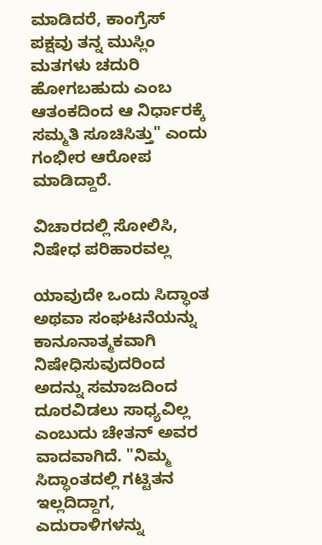ಮಾಡಿದರೆ, ಕಾಂಗ್ರೆಸ್ ಪಕ್ಷವು ತನ್ನ ಮುಸ್ಲಿಂ ಮತಗಳು ಚದುರಿ ಹೋಗಬಹುದು ಎಂಬ ಆತಂಕದಿಂದ ಆ ನಿರ್ಧಾರಕ್ಕೆ ಸಮ್ಮತಿ ಸೂಚಿಸಿತ್ತು" ಎಂದು ಗಂಭೀರ ಆರೋಪ ಮಾಡಿದ್ದಾರೆ.

ವಿಚಾರದಲ್ಲಿ ಸೋಲಿಸಿ, ನಿಷೇಧ ಪರಿಹಾರವಲ್ಲ

ಯಾವುದೇ ಒಂದು ಸಿದ್ಧಾಂತ ಅಥವಾ ಸಂಘಟನೆಯನ್ನು ಕಾನೂನಾತ್ಮಕವಾಗಿ ನಿಷೇಧಿಸುವುದರಿಂದ ಅದನ್ನು ಸಮಾಜದಿಂದ ದೂರವಿಡಲು ಸಾಧ್ಯವಿಲ್ಲ ಎಂಬುದು ಚೇತನ್ ಅವರ ವಾದವಾಗಿದೆ. "ನಿಮ್ಮ ಸಿದ್ಧಾಂತದಲ್ಲಿ ಗಟ್ಟಿತನ ಇಲ್ಲದಿದ್ದಾಗ, ಎದುರಾಳಿಗಳನ್ನು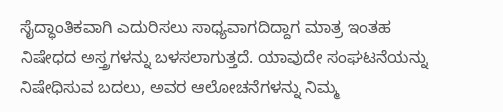ಸೈದ್ಧಾಂತಿಕವಾಗಿ ಎದುರಿಸಲು ಸಾಧ್ಯವಾಗದಿದ್ದಾಗ ಮಾತ್ರ ಇಂತಹ ನಿಷೇಧದ ಅಸ್ತ್ರಗಳನ್ನು ಬಳಸಲಾಗುತ್ತದೆ. ಯಾವುದೇ ಸಂಘಟನೆಯನ್ನು ನಿಷೇಧಿಸುವ ಬದಲು, ಅವರ ಆಲೋಚನೆಗಳನ್ನು ನಿಮ್ಮ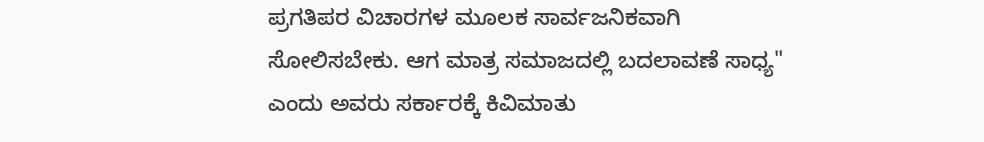ಪ್ರಗತಿಪರ ವಿಚಾರಗಳ ಮೂಲಕ ಸಾರ್ವಜನಿಕವಾಗಿ ಸೋಲಿಸಬೇಕು. ಆಗ ಮಾತ್ರ ಸಮಾಜದಲ್ಲಿ ಬದಲಾವಣೆ ಸಾಧ್ಯ" ಎಂದು ಅವರು ಸರ್ಕಾರಕ್ಕೆ ಕಿವಿಮಾತು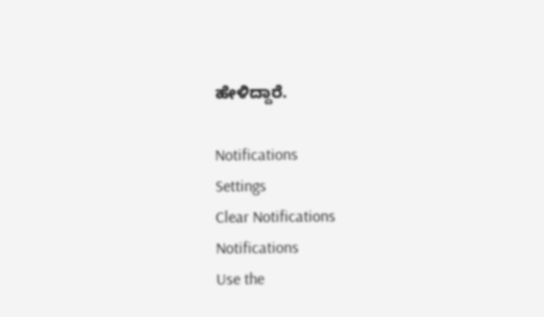ಹೇಳಿದ್ದಾರೆ.

Notifications
Settings
Clear Notifications
Notifications
Use the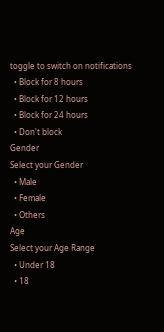toggle to switch on notifications
  • Block for 8 hours
  • Block for 12 hours
  • Block for 24 hours
  • Don't block
Gender
Select your Gender
  • Male
  • Female
  • Others
Age
Select your Age Range
  • Under 18
  • 18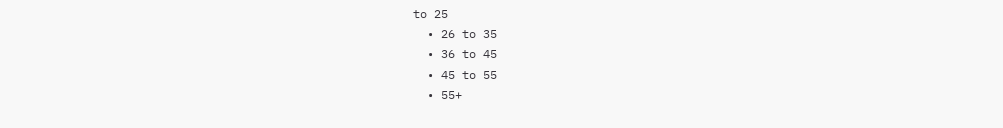to 25
  • 26 to 35
  • 36 to 45
  • 45 to 55
  • 55+